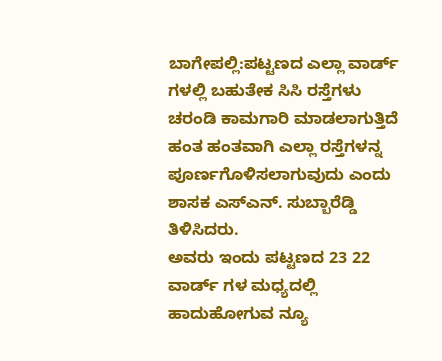ಬಾಗೇಪಲ್ಲಿ:ಪಟ್ಟಣದ ಎಲ್ಲಾ ವಾರ್ಡ್ ಗಳಲ್ಲಿ ಬಹುತೇಕ ಸಿಸಿ ರಸ್ತೆಗಳು ಚರಂಡಿ ಕಾಮಗಾರಿ ಮಾಡಲಾಗುತ್ತಿದೆ ಹಂತ ಹಂತವಾಗಿ ಎಲ್ಲಾ ರಸ್ತೆಗಳನ್ನ ಪೂರ್ಣಗೊಳಿಸಲಾಗುವುದು ಎಂದು ಶಾಸಕ ಎಸ್ಎನ್. ಸುಬ್ಬಾರೆಡ್ಡಿ ತಿಳಿಸಿದರು.
ಅವರು ಇಂದು ಪಟ್ಟಣದ 23 22 ವಾರ್ಡ್ ಗಳ ಮಧ್ಯದಲ್ಲಿ ಹಾದುಹೋಗುವ ನ್ಯೂ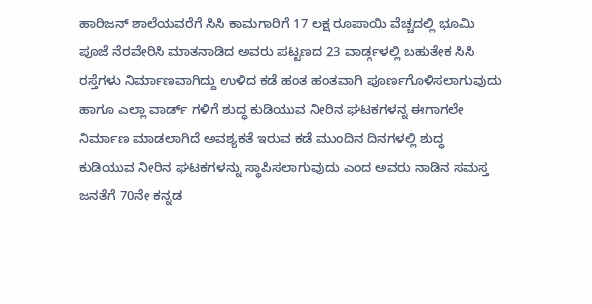ಹಾರಿಜನ್ ಶಾಲೆಯವರೆಗೆ ಸಿಸಿ ಕಾಮಗಾರಿಗೆ 17 ಲಕ್ಷ ರೂಪಾಯಿ ವೆಚ್ಚದಲ್ಲಿ ಭೂಮಿ ಪೂಜೆ ನೆರವೇರಿಸಿ ಮಾತನಾಡಿದ ಅವರು ಪಟ್ಟಣದ 23 ವಾರ್ಡ್ಗಳಲ್ಲಿ ಬಹುತೇಕ ಸಿಸಿ ರಸ್ತೆಗಳು ನಿರ್ಮಾಣವಾಗಿದ್ದು ಉಳಿದ ಕಡೆ ಹಂತ ಹಂತವಾಗಿ ಪೂರ್ಣಗೊಳಿಸಲಾಗುವುದು ಹಾಗೂ ಎಲ್ಲಾ ವಾರ್ಡ್ ಗಳಿಗೆ ಶುದ್ಧ ಕುಡಿಯುವ ನೀರಿನ ಘಟಕಗಳನ್ನ ಈಗಾಗಲೇ ನಿರ್ಮಾಣ ಮಾಡಲಾಗಿದೆ ಅವಶ್ಯಕತೆ ಇರುವ ಕಡೆ ಮುಂದಿನ ದಿನಗಳಲ್ಲಿ ಶುದ್ಧ ಕುಡಿಯುವ ನೀರಿನ ಘಟಕಗಳನ್ನು ಸ್ಥಾಪಿಸಲಾಗುವುದು ಎಂದ ಅವರು ನಾಡಿನ ಸಮಸ್ತ ಜನತೆಗೆ 70ನೇ ಕನ್ನಡ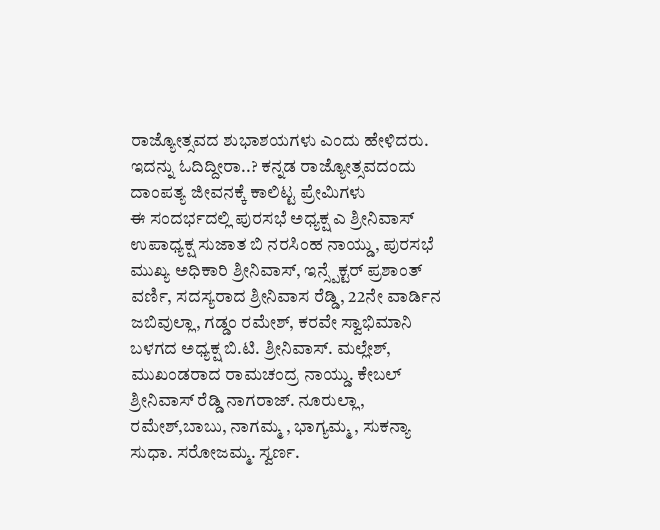ರಾಜ್ಯೋತ್ಸವದ ಶುಭಾಶಯಗಳು ಎಂದು ಹೇಳಿದರು.
ಇದನ್ನು ಓದಿದ್ದೀರಾ..? ಕನ್ನಡ ರಾಜ್ಯೋತ್ಸವದಂದು ದಾಂಪತ್ಯ ಜೀವನಕ್ಕೆ ಕಾಲಿಟ್ಟ ಪ್ರೇಮಿಗಳು
ಈ ಸಂದರ್ಭದಲ್ಲಿ ಪುರಸಭೆ ಅಧ್ಯಕ್ಷ ಎ ಶ್ರೀನಿವಾಸ್ ಉಪಾಧ್ಯಕ್ಷ ಸುಜಾತ ಬಿ ನರಸಿಂಹ ನಾಯ್ಡು, ಪುರಸಭೆ ಮುಖ್ಯ ಅಧಿಕಾರಿ ಶ್ರೀನಿವಾಸ್, ಇನ್ಸ್ಪೆಕ್ಟರ್ ಪ್ರಶಾಂತ್ ವರ್ಣಿ, ಸದಸ್ಯರಾದ ಶ್ರೀನಿವಾಸ ರೆಡ್ಡಿ, 22ನೇ ವಾರ್ಡಿನ ಜಬಿವುಲ್ಲಾ, ಗಡ್ಡಂ ರಮೇಶ್, ಕರವೇ ಸ್ವಾಭಿಮಾನಿ ಬಳಗದ ಅಧ್ಯಕ್ಷ ಬಿ.ಟಿ. ಶ್ರೀನಿವಾಸ್. ಮಲ್ಲೇಶ್, ಮುಖಂಡರಾದ ರಾಮಚಂದ್ರ ನಾಯ್ಡು. ಕೇಬಲ್ ಶ್ರೀನಿವಾಸ್ ರೆಡ್ಡಿ ನಾಗರಾಜ್. ನೂರುಲ್ಲಾ, ರಮೇಶ್,ಬಾಬು, ನಾಗಮ್ಮ , ಭಾಗ್ಯಮ್ಮ , ಸುಕನ್ಯಾ ಸುಧಾ. ಸರೋಜಮ್ಮ. ಸ್ವರ್ಣ.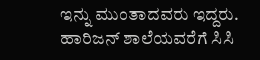ಇನ್ನು ಮುಂತಾದವರು ಇದ್ದರು.
ಹಾರಿಜನ್ ಶಾಲೆಯವರೆಗೆ ಸಿಸಿ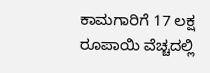ಕಾಮಗಾರಿಗೆ 17 ಲಕ್ಷ ರೂಪಾಯಿ ವೆಚ್ಚದಲ್ಲಿ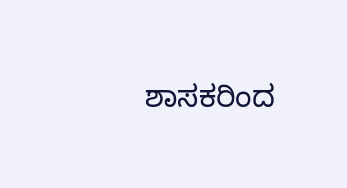ಶಾಸಕರಿಂದ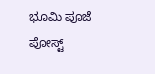ಭೂಮಿ ಪೂಜೆ
ಪೋಸ್ಟ್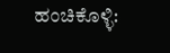ಹಂಚಿಕೊಳ್ಳಿ: